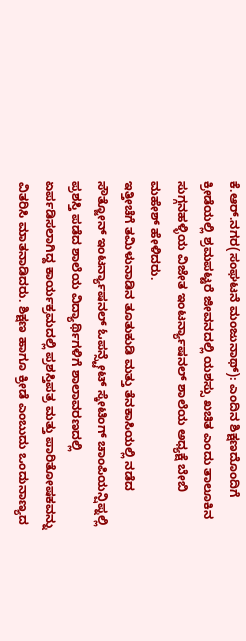ಕೆ.ಆರ್.ನಗರ(ಸಂಘಟನೆ ಮಂಜುನಾಥ್): ಎಂದಿನ ಶಿಕ್ಷಣದೊಂದಿಗೆ ಕ್ರೀಡೆಯಲ್ಲಿ ಶ್ರಮಪಟ್ಟರೆ ಜೀವನದಲ್ಲಿ ಯಶಸ್ಸು ಖಚಿತ ಎಂದು ತಾಲೂಕಿನ ಸುಗ್ಗನಹಳ್ಳಿಯ ವಿಜೇತ ಇಂಟರ್ನ್ಯಾಷನಲ್ ಶಾಲೆಯ ಅಧ್ಯಕ್ಷೆ ಬೇಬಿ ಮಹೇಶ್ ಹೇಳಿದರು.
ಇತ್ತೀಚೆಗೆ ತಮಿಳುನಾಡಿನ ತೂತುಕುಡಿ ಮತ್ತು ತೆನಕಾಸಿಯಲ್ಲಿ ನಡೆದ ಸೌತ್ಜೋನ್ ಇಂಟರ್ನ್ಯಾಷನಲ್ ಓಪನ್ಸ್ಟೇಟ್ ಸ್ಕೇಟಿಂಗ್ ಚಾಂಪಿಯನ್ಷಿಪ್ನಲ್ಲಿ ಪ್ರಶಸ್ತಿ ಪಡೆದ ಶಾಲೆಯ ವಿದ್ಯಾರ್ಥಿಗಳಿಗೆ ಶಾಲಾವರಣದಲ್ಲಿ ಏರ್ಪಡಿಸಲಾಗಿದ್ದ ಕಾರ್ಯಕ್ರಮದಲ್ಲಿ ಪ್ರಶಸ್ತಿಪತ್ರ ಮತ್ತು ಪಾರಿತೋಷಕವನ್ನು ವಿತರಿಸಿ ಮಾತನಾಡಿದರು. ಶಿಕ್ಷಣ ಹಾಗೂ ಕ್ರೀಡೆ ಎಂಬುದು ಒಂದುನಾಣ್ಯದ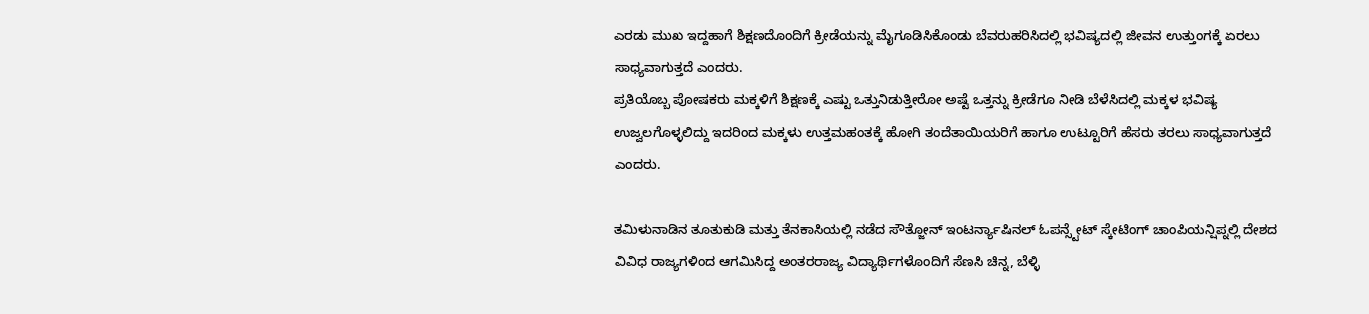ಎರಡು ಮುಖ ಇದ್ದಹಾಗೆ ಶಿಕ್ಷಣದೊಂದಿಗೆ ಕ್ರೀಡೆಯನ್ನು ಮೈಗೂಡಿಸಿಕೊಂಡು ಬೆವರುಹರಿಸಿದಲ್ಲಿ ಭವಿಷ್ಯದಲ್ಲಿ ಜೀವನ ಉತ್ತುಂಗಕ್ಕೆ ಏರಲು ಸಾಧ್ಯವಾಗುತ್ತದೆ ಎಂದರು.
ಪ್ರತಿಯೊಬ್ಬ ಪೋಷಕರು ಮಕ್ಕಳಿಗೆ ಶಿಕ್ಷಣಕ್ಕೆ ಎಷ್ಟು ಒತ್ತುನಿಡುತ್ತೀರೋ ಅಷ್ಟೆ ಒತ್ತನ್ನು ಕ್ರೀಡೆಗೂ ನೀಡಿ ಬೆಳೆಸಿದಲ್ಲಿ ಮಕ್ಕಳ ಭವಿಷ್ಯ ಉಜ್ವಲಗೊಳ್ಳಲಿದ್ದು ಇದರಿಂದ ಮಕ್ಕಳು ಉತ್ತಮಹಂತಕ್ಕೆ ಹೋಗಿ ತಂದೆತಾಯಿಯರಿಗೆ ಹಾಗೂ ಉಟ್ಟೂರಿಗೆ ಹೆಸರು ತರಲು ಸಾಧ್ಯವಾಗುತ್ತದೆ ಎಂದರು.

ತಮಿಳುನಾಡಿನ ತೂತುಕುಡಿ ಮತ್ತು ತೆನಕಾಸಿಯಲ್ಲಿ ನಡೆದ ಸೌತ್ಜೋನ್ ಇಂಟರ್ನ್ಯಾಷಿನಲ್ ಓಪನ್ಸ್ಟೇಟ್ ಸ್ಕೇಟಿಂಗ್ ಚಾಂಪಿಯನ್ಷಿಪ್ನಲ್ಲಿ ದೇಶದ ವಿವಿಧ ರಾಜ್ಯಗಳಿಂದ ಆಗಮಿಸಿದ್ದ ಅಂತರರಾಜ್ಯ ವಿದ್ಯಾರ್ಥಿಗಳೊಂದಿಗೆ ಸೆಣಸಿ ಚಿನ್ನ, ಬೆಳ್ಳಿ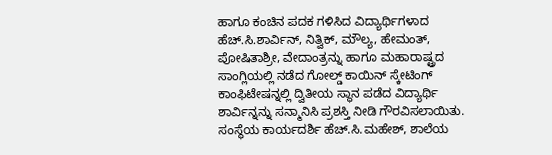ಹಾಗೂ ಕಂಚಿನ ಪದಕ ಗಳಿಸಿದ ವಿದ್ಯಾರ್ಥಿಗಳಾದ ಹೆಚ್.ಸಿ.ಶಾರ್ವಿನ್, ನಿತ್ವಿಕ್, ಮೌಲ್ಯ, ಹೇಮಂತ್, ಪೋಷಿತಾಶ್ರೀ, ವೇದಾಂತ್ರನ್ನು ಹಾಗೂ ಮಹಾರಾಷ್ಟ್ರದ ಸಾಂಗ್ಲಿಯಲ್ಲಿ ನಡೆದ ಗೋಲ್ಡ್ ಕಾಯಿನ್ ಸ್ಕೇಟಿಂಗ್ ಕಾಂಫಿಟೇಷನ್ನಲ್ಲಿ ದ್ವಿತೀಯ ಸ್ಥಾನ ಪಡೆದ ವಿದ್ಯಾರ್ಥಿ ಶಾರ್ವಿನ್ನನ್ನು ಸನ್ಮಾನಿಸಿ ಪ್ರಶಸ್ತಿ ನೀಡಿ ಗೌರವಿಸಲಾಯಿತು.
ಸಂಸ್ಥೆಯ ಕಾರ್ಯದರ್ಶಿ ಹೆಚ್.ಸಿ.ಮಹೇಶ್, ಶಾಲೆಯ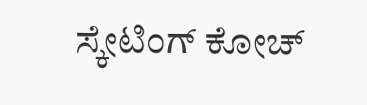ಸ್ಕೇಟಿಂಗ್ ಕೋಚ್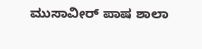ಮುಸಾವೀರ್ ಪಾಷ ಶಾಲಾ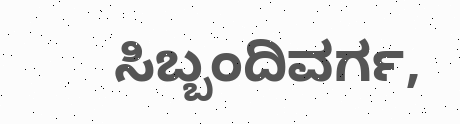ಸಿಬ್ಬಂದಿವರ್ಗ,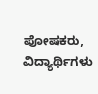ಪೋಷಕರು, ವಿದ್ಯಾರ್ಥಿಗಳು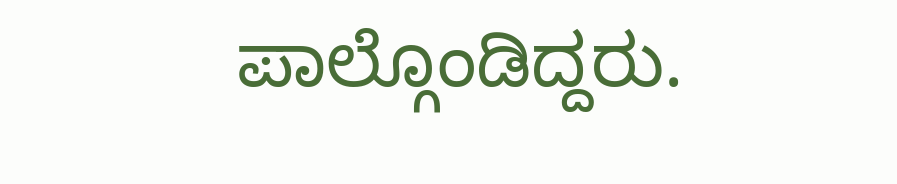ಪಾಲ್ಗೊಂಡಿದ್ದರು.